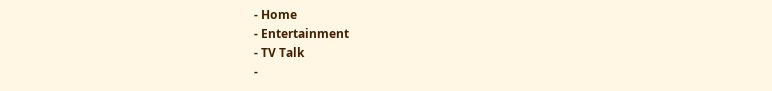- Home
- Entertainment
- TV Talk
-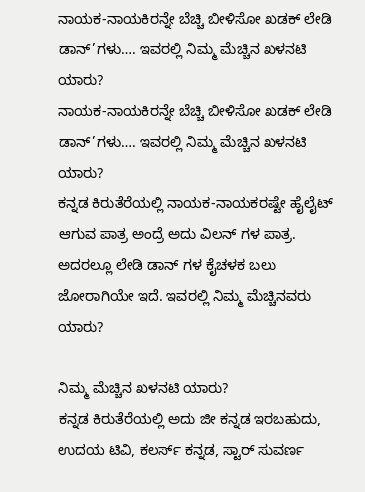ನಾಯಕ-ನಾಯಕಿರನ್ನೇ ಬೆಚ್ಚಿ ಬೀಳಿಸೋ ಖಡಕ್ ಲೇಡಿ ಡಾನ್’ಗಳು…. ಇವರಲ್ಲಿ ನಿಮ್ಮ ಮೆಚ್ಚಿನ ಖಳನಟಿ ಯಾರು?
ನಾಯಕ-ನಾಯಕಿರನ್ನೇ ಬೆಚ್ಚಿ ಬೀಳಿಸೋ ಖಡಕ್ ಲೇಡಿ ಡಾನ್’ಗಳು…. ಇವರಲ್ಲಿ ನಿಮ್ಮ ಮೆಚ್ಚಿನ ಖಳನಟಿ ಯಾರು?
ಕನ್ನಡ ಕಿರುತೆರೆಯಲ್ಲಿ ನಾಯಕ-ನಾಯಕರಷ್ಟೇ ಹೈಲೈಟ್ ಆಗುವ ಪಾತ್ರ ಅಂದ್ರೆ ಅದು ವಿಲನ್ ಗಳ ಪಾತ್ರ. ಅದರಲ್ಲೂ ಲೇಡಿ ಡಾನ್ ಗಳ ಕೈಚಳಕ ಬಲು ಜೋರಾಗಿಯೇ ಇದೆ. ಇವರಲ್ಲಿ ನಿಮ್ಮ ಮೆಚ್ಚಿನವರು ಯಾರು?

ನಿಮ್ಮ ಮೆಚ್ಚಿನ ಖಳನಟಿ ಯಾರು?
ಕನ್ನಡ ಕಿರುತೆರೆಯಲ್ಲಿ ಅದು ಜೀ ಕನ್ನಡ ಇರಬಹುದು, ಉದಯ ಟಿವಿ, ಕಲರ್ಸ್ ಕನ್ನಡ, ಸ್ಟಾರ್ ಸುವರ್ಣ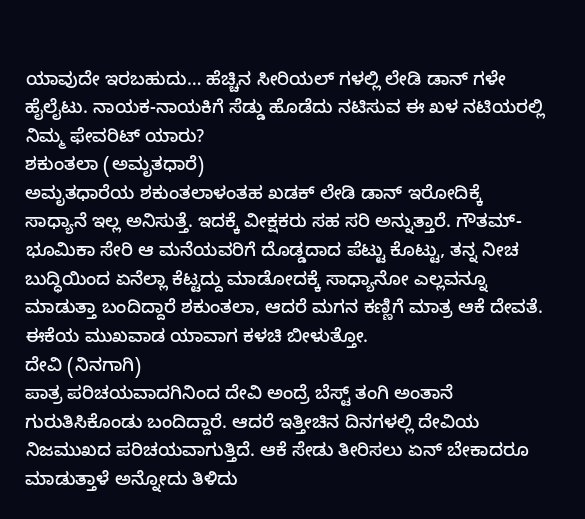ಯಾವುದೇ ಇರಬಹುದು… ಹೆಚ್ಚಿನ ಸೀರಿಯಲ್ ಗಳಲ್ಲಿ ಲೇಡಿ ಡಾನ್ ಗಳೇ ಹೈಲೈಟು. ನಾಯಕ-ನಾಯಕಿಗೆ ಸೆಡ್ಡು ಹೊಡೆದು ನಟಿಸುವ ಈ ಖಳ ನಟಿಯರಲ್ಲಿ ನಿಮ್ಮ ಫೇವರಿಟ್ ಯಾರು?
ಶಕುಂತಲಾ (ಅಮೃತಧಾರೆ)
ಅಮೃತಧಾರೆಯ ಶಕುಂತಲಾಳಂತಹ ಖಡಕ್ ಲೇಡಿ ಡಾನ್ ಇರೋದಿಕ್ಕೆ ಸಾಧ್ಯಾನೆ ಇಲ್ಲ ಅನಿಸುತ್ತೆ. ಇದಕ್ಕೆ ವೀಕ್ಷಕರು ಸಹ ಸರಿ ಅನ್ನುತ್ತಾರೆ. ಗೌತಮ್- ಭೂಮಿಕಾ ಸೇರಿ ಆ ಮನೆಯವರಿಗೆ ದೊಡ್ಡದಾದ ಪೆಟ್ಟು ಕೊಟ್ಟು, ತನ್ನ ನೀಚ ಬುದ್ಧಿಯಿಂದ ಏನೆಲ್ಲಾ ಕೆಟ್ಟದ್ದು ಮಾಡೋದಕ್ಕೆ ಸಾಧ್ಯಾನೋ ಎಲ್ಲವನ್ನೂ ಮಾಡುತ್ತಾ ಬಂದಿದ್ದಾರೆ ಶಕುಂತಲಾ, ಆದರೆ ಮಗನ ಕಣ್ಣಿಗೆ ಮಾತ್ರ ಆಕೆ ದೇವತೆ. ಈಕೆಯ ಮುಖವಾಡ ಯಾವಾಗ ಕಳಚಿ ಬೀಳುತ್ತೋ.
ದೇವಿ (ನಿನಗಾಗಿ)
ಪಾತ್ರ ಪರಿಚಯವಾದಗಿನಿಂದ ದೇವಿ ಅಂದ್ರೆ ಬೆಸ್ಟ್ ತಂಗಿ ಅಂತಾನೆ ಗುರುತಿಸಿಕೊಂಡು ಬಂದಿದ್ದಾರೆ. ಆದರೆ ಇತ್ತೀಚಿನ ದಿನಗಳಲ್ಲಿ ದೇವಿಯ ನಿಜಮುಖದ ಪರಿಚಯವಾಗುತ್ತಿದೆ. ಆಕೆ ಸೇಡು ತೀರಿಸಲು ಏನ್ ಬೇಕಾದರೂ ಮಾಡುತ್ತಾಳೆ ಅನ್ನೋದು ತಿಳಿದು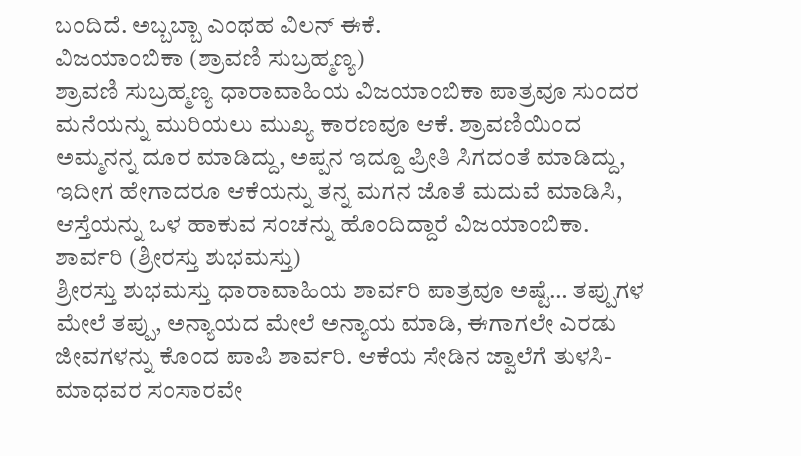ಬಂದಿದೆ. ಅಬ್ಬಬ್ಬಾ ಎಂಥಹ ವಿಲನ್ ಈಕೆ.
ವಿಜಯಾಂಬಿಕಾ (ಶ್ರಾವಣಿ ಸುಬ್ರಹ್ಮಣ್ಯ)
ಶ್ರಾವಣಿ ಸುಬ್ರಹ್ಮಣ್ಯ ಧಾರಾವಾಹಿಯ ವಿಜಯಾಂಬಿಕಾ ಪಾತ್ರವೂ ಸುಂದರ ಮನೆಯನ್ನು ಮುರಿಯಲು ಮುಖ್ಯ ಕಾರಣವೂ ಆಕೆ. ಶ್ರಾವಣಿಯಿಂದ ಅಮ್ಮನನ್ನ ದೂರ ಮಾಡಿದ್ದು, ಅಪ್ಪನ ಇದ್ದೂ ಪ್ರೀತಿ ಸಿಗದಂತೆ ಮಾಡಿದ್ದು, ಇದೀಗ ಹೇಗಾದರೂ ಆಕೆಯನ್ನು ತನ್ನ ಮಗನ ಜೊತೆ ಮದುವೆ ಮಾಡಿಸಿ, ಆಸ್ತೆಯನ್ನು ಒಳ ಹಾಕುವ ಸಂಚನ್ನು ಹೊಂದಿದ್ದಾರೆ ವಿಜಯಾಂಬಿಕಾ.
ಶಾರ್ವರಿ (ಶ್ರೀರಸ್ತು ಶುಭಮಸ್ತು)
ಶ್ರೀರಸ್ತು ಶುಭಮಸ್ತು ಧಾರಾವಾಹಿಯ ಶಾರ್ವರಿ ಪಾತ್ರವೂ ಅಷ್ಟೆ… ತಪ್ಪುಗಳ ಮೇಲೆ ತಪ್ಪು, ಅನ್ಯಾಯದ ಮೇಲೆ ಅನ್ಯಾಯ ಮಾಡಿ, ಈಗಾಗಲೇ ಎರಡು ಜೀವಗಳನ್ನು ಕೊಂದ ಪಾಪಿ ಶಾರ್ವರಿ. ಆಕೆಯ ಸೇಡಿನ ಜ್ವಾಲೆಗೆ ತುಳಸಿ- ಮಾಧವರ ಸಂಸಾರವೇ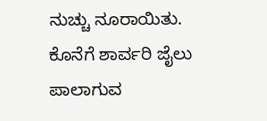ನುಚ್ಚು ನೂರಾಯಿತು. ಕೊನೆಗೆ ಶಾರ್ವರಿ ಜೈಲು ಪಾಲಾಗುವ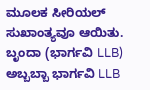ಮೂಲಕ ಸೀರಿಯಲ್ ಸುಖಾಂತ್ಯವೂ ಆಯಿತು.
ಬೃಂದಾ (ಭಾರ್ಗವಿ LLB)
ಅಬ್ಬಬ್ಬಾ ಭಾರ್ಗವಿ LLB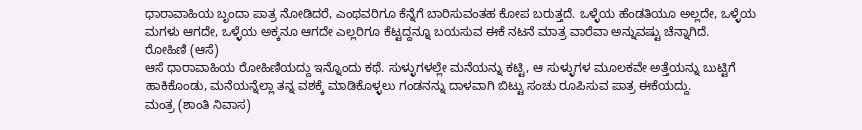ಧಾರಾವಾಹಿಯ ಬೃಂದಾ ಪಾತ್ರ ನೋಡಿದರೆ, ಎಂಥವರಿಗೂ ಕೆನ್ನೆಗೆ ಬಾರಿಸುವಂತಹ ಕೋಪ ಬರುತ್ತದೆ. ಒಳ್ಳೆಯ ಹೆಂಡತಿಯೂ ಅಲ್ಲದೇ, ಒಳ್ಳೆಯ ಮಗಳು ಆಗದೇ, ಒಳ್ಳೆಯ ಅಕ್ಕನೂ ಆಗದೇ ಎಲ್ಲರಿಗೂ ಕೆಟ್ಟದ್ದನ್ನೂ ಬಯಸುವ ಈಕೆ ನಟನೆ ಮಾತ್ರ ವಾರೆವಾ ಅನ್ನುವಷ್ಟು ಚೆನ್ನಾಗಿದೆ.
ರೋಹಿಣಿ (ಆಸೆ)
ಆಸೆ ಧಾರಾವಾಹಿಯ ರೋಹಿಣಿಯದ್ದು ಇನ್ನೊಂದು ಕಥೆ. ಸುಳ್ಳುಗಳಲ್ಲೇ ಮನೆಯನ್ನು ಕಟ್ಟಿ, ಆ ಸುಳ್ಳುಗಳ ಮೂಲಕವೇ ಅತ್ತೆಯನ್ನು ಬುಟ್ಟಿಗೆ ಹಾಕಿಕೊಂಡು, ಮನೆಯನ್ನೆಲ್ಲಾ ತನ್ನ ವಶಕ್ಕೆ ಮಾಡಿಕೊಳ್ಳಲು ಗಂಡನನ್ನು ದಾಳವಾಗಿ ಬಿಟ್ಟು ಸಂಚು ರೂಪಿಸುವ ಪಾತ್ರ ಈಕೆಯದ್ದು.
ಮಂತ್ರ (ಶಾಂತಿ ನಿವಾಸ)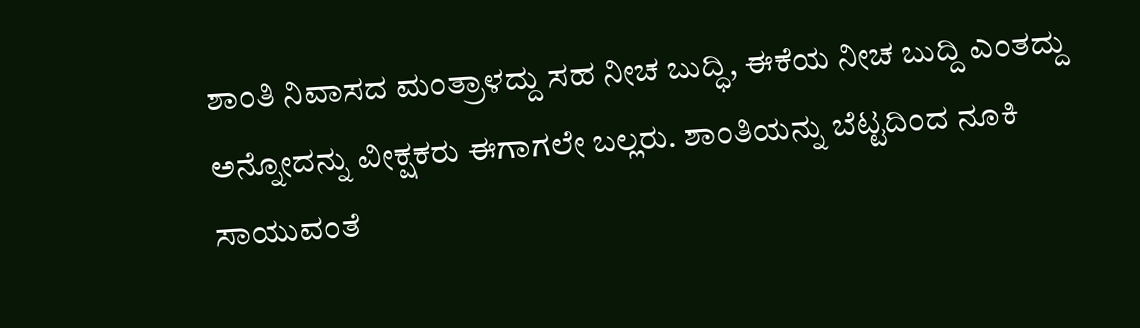ಶಾಂತಿ ನಿವಾಸದ ಮಂತ್ರಾಳದ್ದು ಸಹ ನೀಚ ಬುದ್ಧಿ, ಈಕೆಯ ನೀಚ ಬುದ್ದಿ ಎಂತದ್ದು ಅನ್ನೋದನ್ನು ವೀಕ್ಷಕರು ಈಗಾಗಲೇ ಬಲ್ಲರು. ಶಾಂತಿಯನ್ನು ಬೆಟ್ಟದಿಂದ ನೂಕಿ ಸಾಯುವಂತೆ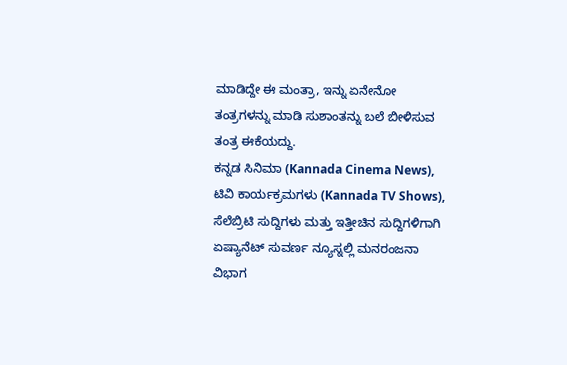ಮಾಡಿದ್ದೇ ಈ ಮಂತ್ರಾ, ಇನ್ನು ಏನೇನೋ ತಂತ್ರಗಳನ್ನು ಮಾಡಿ ಸುಶಾಂತನ್ನು ಬಲೆ ಬೀಳಿಸುವ ತಂತ್ರ ಈಕೆಯದ್ದು.
ಕನ್ನಡ ಸಿನಿಮಾ (Kannada Cinema News), ಟಿವಿ ಕಾರ್ಯಕ್ರಮಗಳು (Kannada TV Shows), ಸೆಲೆಬ್ರಿಟಿ ಸುದ್ದಿಗಳು ಮತ್ತು ಇತ್ತೀಚಿನ ಸುದ್ದಿಗಳಿಗಾಗಿ ಏಷ್ಯಾನೆಟ್ ಸುವರ್ಣ ನ್ಯೂಸ್ನಲ್ಲಿ ಮನರಂಜನಾ ವಿಭಾಗ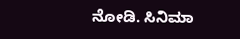ನೋಡಿ. ಸಿನಿಮಾ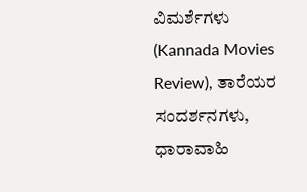ವಿಮರ್ಶೆಗಳು (Kannada Movies Review), ತಾರೆಯರ ಸಂದರ್ಶನಗಳು, ಧಾರಾವಾಹಿ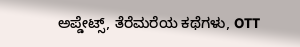ಅಪ್ಡೇಟ್ಸ್, ತೆರೆಮರೆಯ ಕಥೆಗಳು, OTT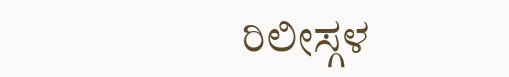ರಿಲೀಸ್ಗಳ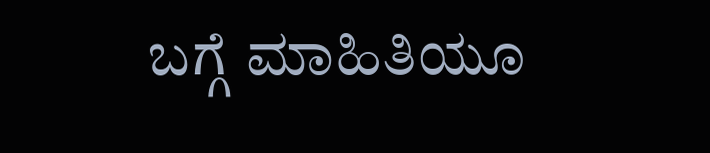ಬಗ್ಗೆ ಮಾಹಿತಿಯೂ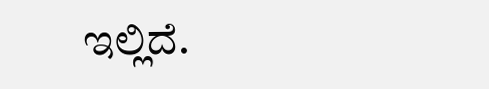ಇಲ್ಲಿದೆ.